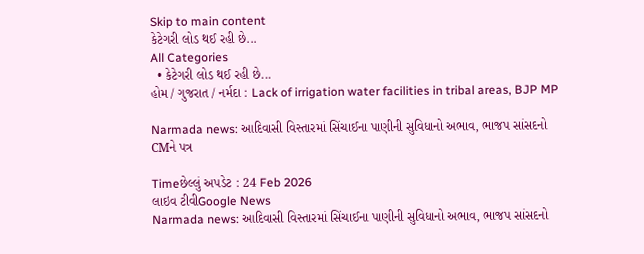Skip to main content
કેટેગરી લોડ થઈ રહી છે...
All Categories
  • કેટેગરી લોડ થઈ રહી છે...
હોમ / ગુજરાત / નર્મદા : Lack of irrigation water facilities in tribal areas, BJP MP

Narmada news: આદિવાસી વિસ્તારમાં સિંચાઈના પાણીની સુવિધાનો અભાવ, ભાજપ સાંસદનો CMને પત્ર

Timeછેલ્લું અપડેટ : 24 Feb 2026
લાઇવ ટીવીGoogle News
Narmada news: આદિવાસી વિસ્તારમાં સિંચાઈના પાણીની સુવિધાનો અભાવ, ભાજપ સાંસદનો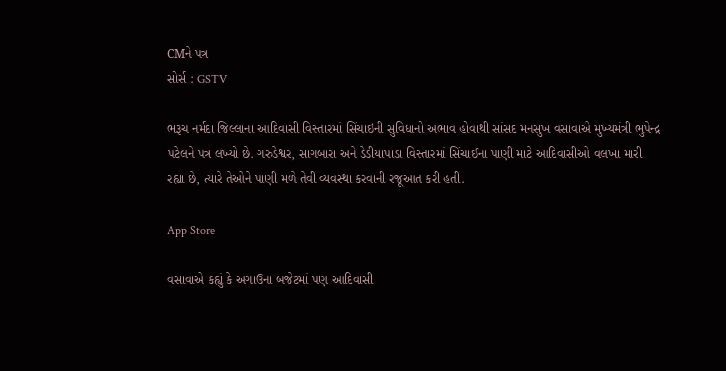CMને પત્ર
સોર્સ : GSTV

ભરૂચ નર્મદા જિલ્લાના આદિવાસી વિસ્તારમાં સિંચાઇની સુવિધાનો અભાવ હોવાથી સાંસદ મનસુખ વસાવાએ મુખ્યમંત્રી ભુપેન્દ્ર પટેલને પત્ર લખ્યો છે. ગરુડેશ્વર, સાગબારા અને ડેડીયાપાડા વિસ્તારમાં સિંચાઈના પાણી માટે આદિવાસીઓ વલખા મારી રહ્યા છે, ત્યારે તેઓને પાણી મળે તેવી વ્યવસ્થા કરવાની રજૂઆત કરી હતી.

App Store

વસાવાએ કહ્યું કે અગાઉના બજેટમાં પણ આદિવાસી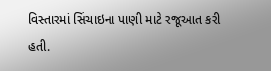વિસ્તારમાં સિંચાઇના પાણી માટે રજૂઆત કરી હતી.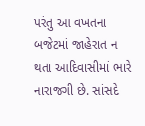પરંતુ આ વખતના બજેટમાં જાહેરાત ન થતા આદિવાસીમાં ભારે નારાજગી છે. સાંસદે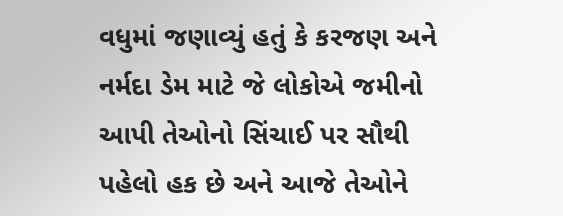વધુમાં જણાવ્યું હતું કે કરજણ અને નર્મદા ડેમ માટે જે લોકોએ જમીનો આપી તેઓનો સિંચાઈ પર સૌથી પહેલો હક છે અને આજે તેઓને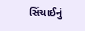સિંચાઈનું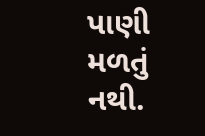પાણી મળતું નથી.